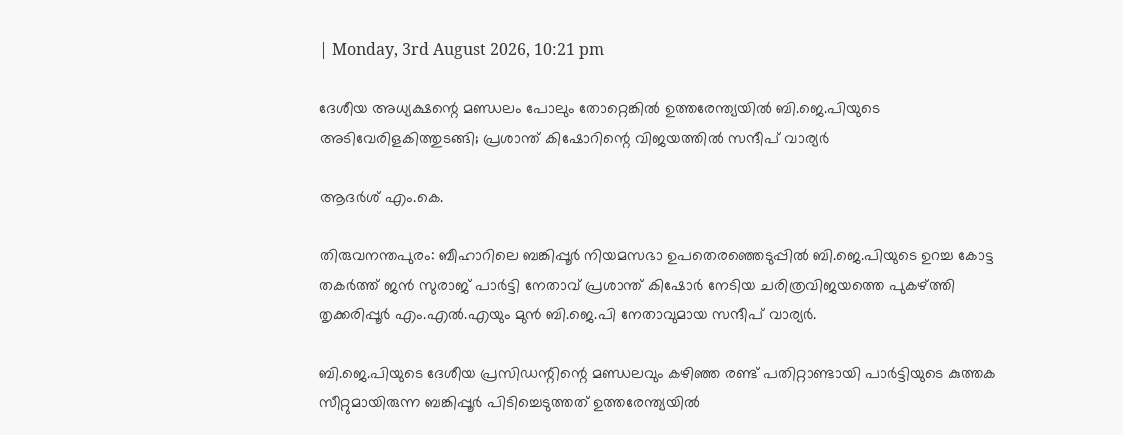| Monday, 3rd August 2026, 10:21 pm

ദേശീയ അധ്യക്ഷന്റെ മണ്ഡലം പോലും തോറ്റെങ്കില്‍ ഉത്തരേന്ത്യയില്‍ ബി.ജെ.പിയുടെ അടിവേരിളകിത്തുടങ്ങി; പ്രശാന്ത് കിഷോറിന്റെ വിജയത്തില്‍ സന്ദീപ് വാര്യര്‍

ആദർശ് എം.കെ.

തിരുവനന്തപുരം: ബീഹാറിലെ ബങ്കിപ്പൂര്‍ നിയമസഭാ ഉപതെരഞ്ഞെടുപ്പില്‍ ബി.ജെ.പിയുടെ ഉറച്ച കോട്ട തകര്‍ത്ത് ജന്‍ സുരാജ് പാര്‍ട്ടി നേതാവ് പ്രശാന്ത് കിഷോര്‍ നേടിയ ചരിത്രവിജയത്തെ പുകഴ്ത്തി തൃക്കരിപ്പൂര്‍ എം.എല്‍.എയും മുന്‍ ബി.ജെ.പി നേതാവുമായ സന്ദീപ് വാര്യര്‍.

ബി.ജെ.പിയുടെ ദേശീയ പ്രസിഡന്റിന്റെ മണ്ഡലവും കഴിഞ്ഞ രണ്ട് പതിറ്റാണ്ടായി പാര്‍ട്ടിയുടെ കുത്തക സീറ്റുമായിരുന്ന ബങ്കിപ്പൂര്‍ പിടിച്ചെടുത്തത് ഉത്തരേന്ത്യയില്‍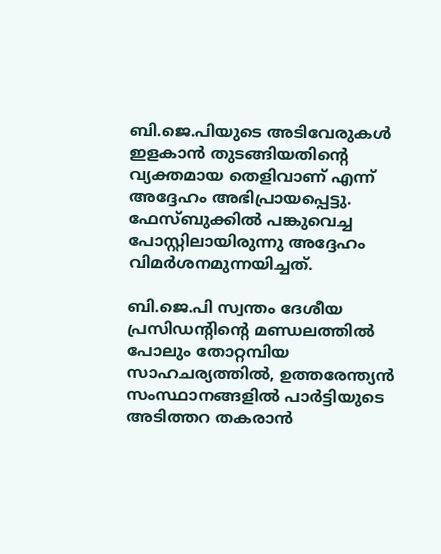ബി.ജെ.പിയുടെ അടിവേരുകള്‍ ഇളകാന്‍ തുടങ്ങിയതിന്റെ വ്യക്തമായ തെളിവാണ് എന്ന് അദ്ദേഹം അഭിപ്രായപ്പെട്ടു. ഫേസ്ബുക്കില്‍ പങ്കുവെച്ച പോസ്റ്റിലായിരുന്നു അദ്ദേഹം വിമര്‍ശനമുന്നയിച്ചത്.

ബി.ജെ.പി സ്വന്തം ദേശീയ പ്രസിഡന്റിന്റെ മണ്ഡലത്തില്‍ പോലും തോറ്റമ്പിയ സാഹചര്യത്തില്‍, ഉത്തരേന്ത്യന്‍ സംസ്ഥാനങ്ങളില്‍ പാര്‍ട്ടിയുടെ അടിത്തറ തകരാന്‍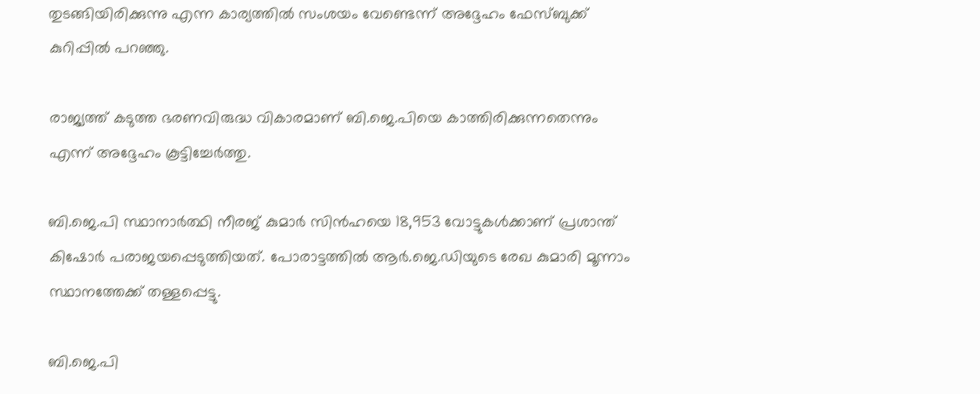തുടങ്ങിയിരിക്കുന്നു എന്ന കാര്യത്തില്‍ സംശയം വേണ്ടെന്ന് അദ്ദേഹം ഫേസ്ബുക്ക് കുറിപ്പില്‍ പറഞ്ഞു.

രാജ്യത്ത് കടുത്ത ഭരണവിരുദ്ധ വികാരമാണ് ബി.ജെ.പിയെ കാത്തിരിക്കുന്നതെന്നും എന്ന് അദ്ദേഹം കൂട്ടിച്ചേര്‍ത്തു.

ബി.ജെ.പി സ്ഥാനാര്‍ത്ഥി നീരജ് കുമാര്‍ സിന്‍ഹയെ 18,953 വോട്ടുകള്‍ക്കാണ് പ്രശാന്ത് കിഷോര്‍ പരാജയപ്പെടുത്തിയത്. പോരാട്ടത്തില്‍ ആര്‍.ജെ.ഡിയുടെ രേഖ കുമാരി മൂന്നാം സ്ഥാനത്തേക്ക് തള്ളപ്പെട്ടു.

ബി.ജെ.പി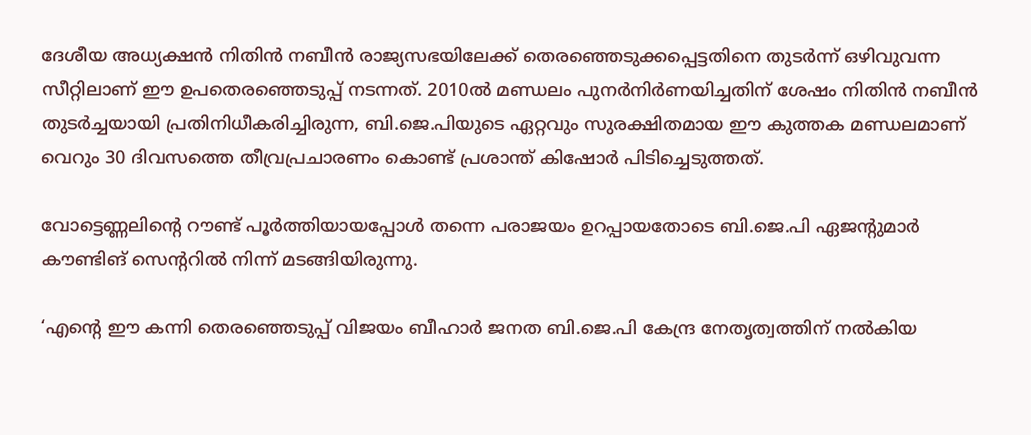ദേശീയ അധ്യക്ഷന്‍ നിതിന്‍ നബീന്‍ രാജ്യസഭയിലേക്ക് തെരഞ്ഞെടുക്കപ്പെട്ടതിനെ തുടര്‍ന്ന് ഒഴിവുവന്ന സീറ്റിലാണ് ഈ ഉപതെരഞ്ഞെടുപ്പ് നടന്നത്. 2010ല്‍ മണ്ഡലം പുനര്‍നിര്‍ണയിച്ചതിന് ശേഷം നിതിന്‍ നബീന്‍ തുടര്‍ച്ചയായി പ്രതിനിധീകരിച്ചിരുന്ന, ബി.ജെ.പിയുടെ ഏറ്റവും സുരക്ഷിതമായ ഈ കുത്തക മണ്ഡലമാണ് വെറും 30 ദിവസത്തെ തീവ്രപ്രചാരണം കൊണ്ട് പ്രശാന്ത് കിഷോര്‍ പിടിച്ചെടുത്തത്.

വോട്ടെണ്ണലിന്റെ റൗണ്ട് പൂര്‍ത്തിയായപ്പോള്‍ തന്നെ പരാജയം ഉറപ്പായതോടെ ബി.ജെ.പി ഏജന്റുമാര്‍ കൗണ്ടിങ് സെന്ററില്‍ നിന്ന് മടങ്ങിയിരുന്നു.

‘എന്റെ ഈ കന്നി തെരഞ്ഞെടുപ്പ് വിജയം ബീഹാര്‍ ജനത ബി.ജെ.പി കേന്ദ്ര നേതൃത്വത്തിന് നല്‍കിയ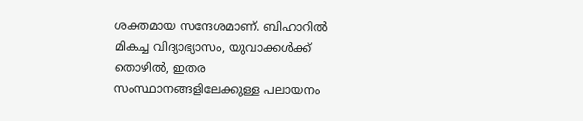ശക്തമായ സന്ദേശമാണ്. ബിഹാറില്‍ മികച്ച വിദ്യാഭ്യാസം, യുവാക്കള്‍ക്ക് തൊഴില്‍, ഇതര സംസ്ഥാനങ്ങളിലേക്കുള്ള പലായനം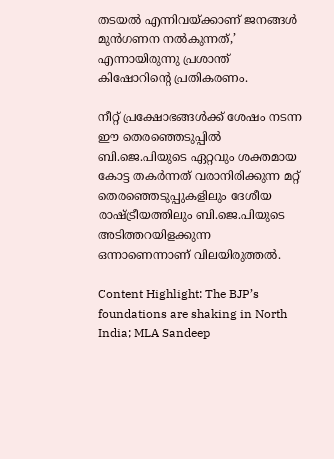തടയല്‍ എന്നിവയ്ക്കാണ് ജനങ്ങള്‍ മുന്‍ഗണന നല്‍കുന്നത്,’ എന്നായിരുന്നു പ്രശാന്ത് കിഷോറിന്റെ പ്രതികരണം.

നീറ്റ് പ്രക്ഷോഭങ്ങള്‍ക്ക് ശേഷം നടന്ന ഈ തെരഞ്ഞെടുപ്പില്‍ ബി.ജെ.പിയുടെ ഏറ്റവും ശക്തമായ കോട്ട തകര്‍ന്നത് വരാനിരിക്കുന്ന മറ്റ് തെരഞ്ഞെടുപ്പുകളിലും ദേശീയ രാഷ്ട്രീയത്തിലും ബി.ജെ.പിയുടെ അടിത്തറയിളക്കുന്ന ഒന്നാണെന്നാണ് വിലയിരുത്തല്‍.

Content Highlight: The BJP’s foundations are shaking in North India; MLA Sandeep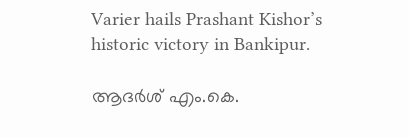Varier hails Prashant Kishor’s historic victory in Bankipur.

ആദർശ് എം.കെ.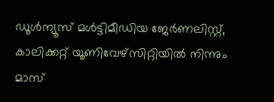ഡൂള്‍ന്യൂസ് മള്‍ട്ടിമീഡിയ ജേര്‍ണലിസ്റ്റ്, കാലിക്കറ്റ് യൂണിവേഴ്സിറ്റിയില്‍ നിന്നും മാസ്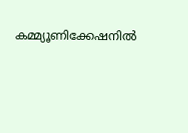കമ്മ്യൂണിക്കേഷനില്‍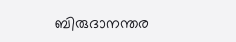ബിരുദാനന്തര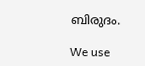ബിരുദം.

We use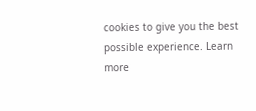cookies to give you the best possible experience. Learn more